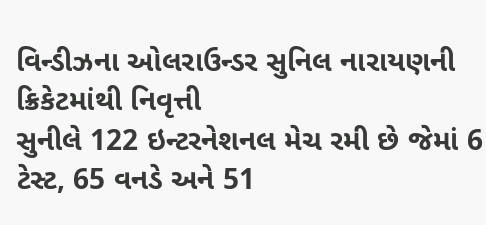વિન્ડીઝના ઓલરાઉન્ડર સુનિલ નારાયણની ક્રિકેટમાંથી નિવૃત્તી
સુનીલે 122 ઇન્ટરનેશનલ મેચ રમી છે જેમાં 6 ટેસ્ટ, 65 વનડે અને 51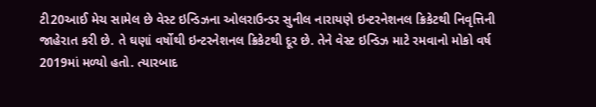ટી20આઈ મેચ સામેલ છે વેસ્ટ ઇન્ડિઝના ઓલરાઉન્ડર સુનીલ નારાયણે ઇન્ટરનેશનલ ક્રિકેટથી નિવૃત્તિની જાહેરાત કરી છે. તે ઘણાં વર્ષોથી ઇન્ટરનેશનલ ક્રિકેટથી દૂર છે. તેને વેસ્ટ ઇન્ડિઝ માટે રમવાનો મોકો વર્ષ 2019માં મળ્યો હતો. ત્યારબાદ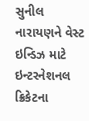સુનીલ નારાયણને વેસ્ટ ઇન્ડિઝ માટે ઇન્ટરનેશનલ ક્રિકેટના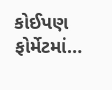કોઈપણ ફોર્મેટમાં…